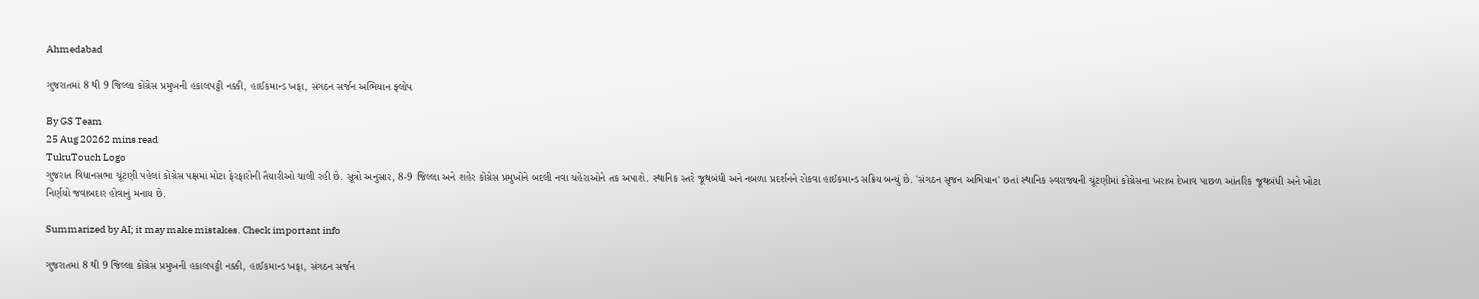Ahmedabad

ગુજરાતમાં 8 થી 9 જિલ્લા કોંગ્રેસ પ્રમુખની હકાલપટ્ટી નક્કી, હાઈકમાન્ડ ખફા, સંગઠન સર્જન અભિયાન ફ્લોપ

By GS Team
25 Aug 20262 mins read
TukuTouch Logo
ગુજરાત વિધાનસભા ચૂંટણી પહેલાં કોંગ્રેસ પક્ષમાં મોટા ફેરફારોની તૈયારીઓ ચાલી રહી છે. સૂત્રો અનુસાર, 8-9 જિલ્લા અને શહેર કોંગ્રેસ પ્રમુખોને બદલી નવા ચહેરાઓને તક અપાશે. સ્થાનિક સ્તરે જૂથબંધી અને નબળા પ્રદર્શનને રોકવા હાઈકમાન્ડ સક્રિય બન્યું છે. 'સંગઠન સૃજન અભિયાન' છતાં સ્થાનિક સ્વરાજ્યની ચૂંટણીમાં કોંગ્રેસના ખરાબ દેખાવ પાછળ આંતરિક જૂથબંધી અને ખોટા નિર્ણયો જવાબદાર હોવાનું મનાય છે.

Summarized by AI; it may make mistakes. Check important info

ગુજરાતમાં 8 થી 9 જિલ્લા કોંગ્રેસ પ્રમુખની હકાલપટ્ટી નક્કી, હાઈકમાન્ડ ખફા, સંગઠન સર્જન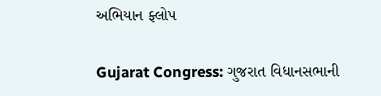અભિયાન ફ્લોપ

Gujarat Congress: ગુજરાત વિધાનસભાની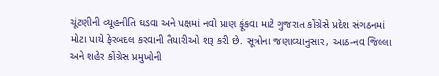ચૂંટણીની વ્યૂહનીતિ ઘડવા અને પક્ષમાં નવો પ્રાણ ફૂંકવા માટે ગુજરાત કોંગ્રેસે પ્રદેશ સંગઠનમાં મોટા પાયે ફેરબદલ કરવાની તૈયારીઓ શરૂ કરી છે. સૂત્રોના જણાવ્યાનુસાર, આઠ-નવ જિલ્લા અને શહેર કોંગ્રેસ પ્રમુખોની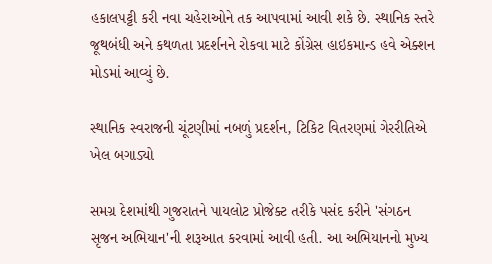હકાલપટ્ટી કરી નવા ચહેરાઓને તક આપવામાં આવી શકે છે. સ્થાનિક સ્તરે જૂથબંધી અને કથળતા પ્રદર્શનને રોકવા માટે કોંગ્રેસ હાઇકમાન્ડ હવે એક્શન મોડમાં આવ્યું છે.

સ્થાનિક સ્વરાજની ચૂંટણીમાં નબળું પ્રદર્શન, ટિકિટ વિતરણમાં ગેરરીતિએ ખેલ બગાડ્યો

સમગ્ર દેશમાંથી ગુજરાતને પાયલોટ પ્રોજેક્ટ તરીકે પસંદ કરીને 'સંગઠન સૃજન અભિયાન'ની શરૂઆત કરવામાં આવી હતી. આ અભિયાનનો મુખ્ય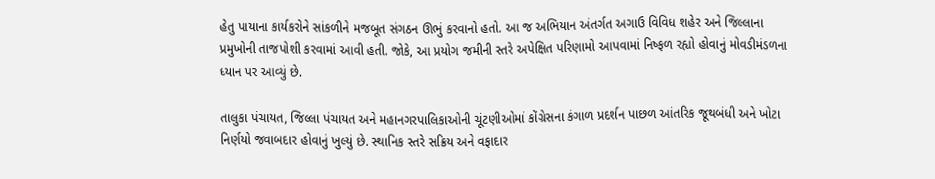હેતુ પાયાના કાર્યકરોને સાંકળીને મજબૂત સંગઠન ઊભું કરવાનો હતો. આ જ અભિયાન અંતર્ગત અગાઉ વિવિધ શહેર અને જિલ્લાના પ્રમુખોની તાજપોશી કરવામાં આવી હતી. જોકે, આ પ્રયોગ જમીની સ્તરે અપેક્ષિત પરિણામો આપવામાં નિષ્ફળ રહ્યો હોવાનું મોવડીમંડળના ધ્યાન પર આવ્યું છે.

તાલુકા પંચાયત, જિલ્લા પંચાયત અને મહાનગરપાલિકાઓની ચૂંટણીઓમાં કોંગ્રેસના કંગાળ પ્રદર્શન પાછળ આંતરિક જૂથબંધી અને ખોટા નિર્ણયો જવાબદાર હોવાનું ખુલ્યું છે. સ્થાનિક સ્તરે સક્રિય અને વફાદાર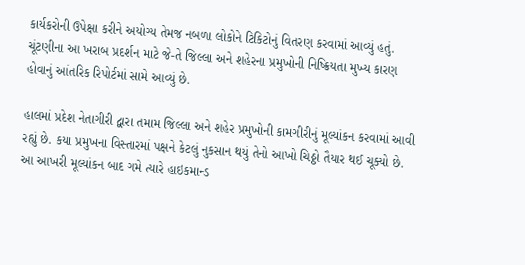કાર્યકરોની ઉપેક્ષા કરીને અયોગ્ય તેમજ નબળા લોકોને ટિકિટોનું વિતરણ કરવામાં આવ્યું હતું. ચૂંટણીના આ ખરાબ પ્રદર્શન માટે જે-તે જિલ્લા અને શહેરના પ્રમુખોની નિષ્ક્રિયતા મુખ્ય કારણ હોવાનું આંતરિક રિપોર્ટમાં સામે આવ્યું છે.

હાલમાં પ્રદેશ નેતાગીરી દ્વારા તમામ જિલ્લા અને શહેર પ્રમુખોની કામગીરીનું મૂલ્યાંકન કરવામાં આવી રહ્યું છે. કયા પ્રમુખના વિસ્તારમાં પક્ષને કેટલું નુકસાન થયું તેનો આખો ચિઠ્ઠો તૈયાર થઈ ચૂક્યો છે. આ આખરી મૂલ્યાંકન બાદ ગમે ત્યારે હાઇકમાન્ડ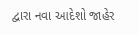દ્વારા નવા આદેશો જાહેર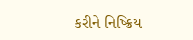કરીને નિષ્ક્રિય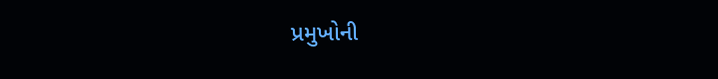પ્રમુખોની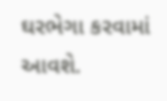ઘરભેગા કરવામાં આવશે.